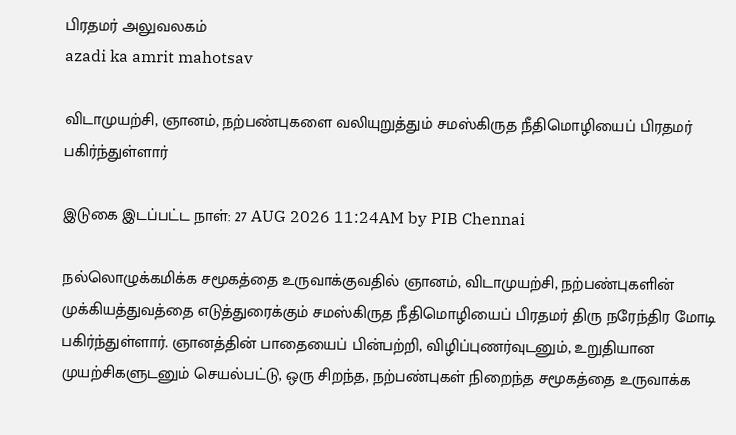பிரதமர் அலுவலகம்
azadi ka amrit mahotsav

விடாமுயற்சி, ஞானம், நற்பண்புகளை வலியுறுத்தும் சமஸ்கிருத நீதிமொழியைப் பிரதமர் பகிர்ந்துள்ளார்

இடுகை இடப்பட்ட நாள்: 27 AUG 2026 11:24AM by PIB Chennai

நல்லொழுக்கமிக்க சமூகத்தை உருவாக்குவதில் ஞானம், விடாமுயற்சி, நற்பண்புகளின் முக்கியத்துவத்தை எடுத்துரைக்கும் சமஸ்கிருத நீதிமொழியைப் பிரதமர் திரு நரேந்திர மோடி பகிர்ந்துள்ளார். ஞானத்தின் பாதையைப் பின்பற்றி, விழிப்புணர்வுடனும், உறுதியான முயற்சிகளுடனும் செயல்பட்டு, ஒரு சிறந்த, நற்பண்புகள் நிறைந்த சமூகத்தை உருவாக்க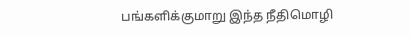பங்களிக்குமாறு இந்த நீதிமொழி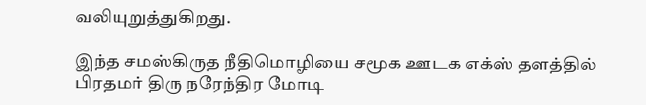வலியுறுத்துகிறது.

இந்த சமஸ்கிருத நீதிமொழியை சமூக ஊடக எக்ஸ் தளத்தில் பிரதமர் திரு நரேந்திர மோடி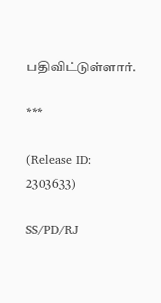பதிவிட்டுள்ளார்.

***

(Release ID: 2303633)

SS/PD/RJ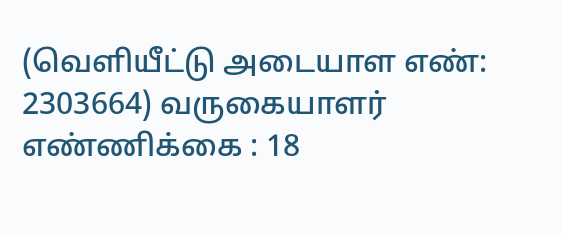(வெளியீட்டு அடையாள எண்: 2303664) வருகையாளர் எண்ணிக்கை : 18